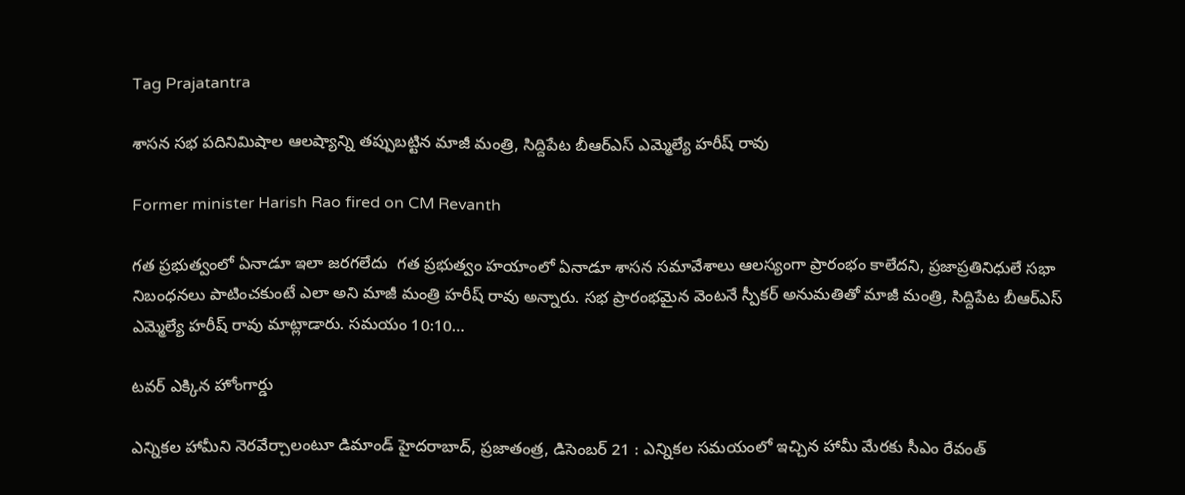Tag Prajatantra

శాసన సభ పదినిమిషాల ఆలష్యాన్ని తప్పుబట్టిన మాజీ మంత్రి, సిద్దిపేట బీఆర్‌ఎస్‌ ఎమ్మెల్యే హరీష్‌ రావు

Former minister Harish Rao fired on CM Revanth

గత ప్రభుత్వంలో ఏనాడూ ఇలా జరగలేదు  గత ప్రభుత్వం హయాంలో ఏనాడూ శాసన సమావేశాలు ఆలస్యంగా ప్రారంభం కాలేదని, ప్రజాప్రతినిధులే సభా నిబంధనలు పాటించకుంటే ఎలా అని మాజీ మంత్రి హరీష్‌ రావు అన్నారు. సభ ప్రారంభమైన వెంటనే స్పీకర్‌ అనుమతితో మాజీ మంత్రి, సిద్దిపేట బీఆర్‌ఎస్‌ ఎమ్మెల్యే హరీష్‌ రావు మాట్లాడారు. సమయం 10:10…

టవర్‌ ఎక్కిన హోంగార్డు

ఎన్నికల హామీని నెరవేర్చాలంటూ డిమాండ్‌ హైదరాబాద్‌, ప్రజాతంత్ర, డిసెంబర్‌ 21 : ఎన్నికల సమయంలో ఇచ్చిన హామీ మేరకు సీఎం రేవంత్‌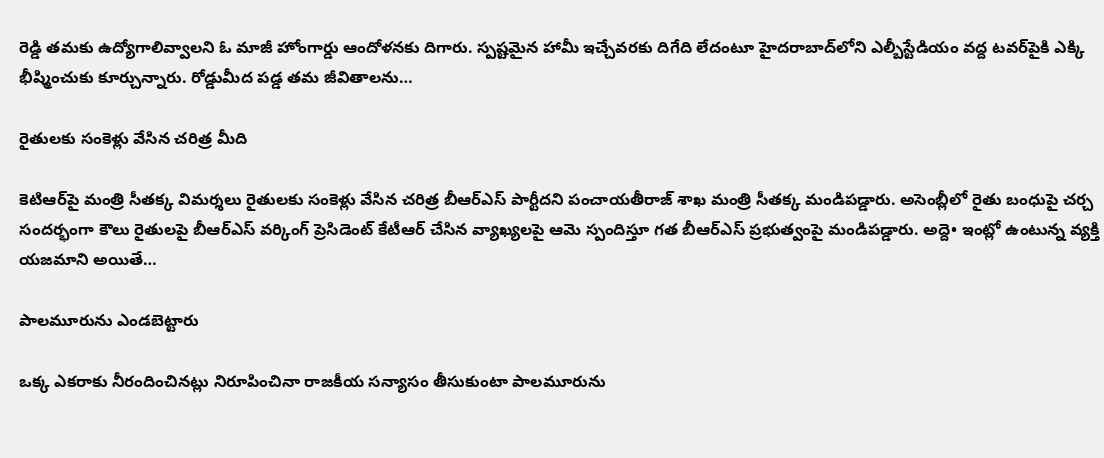రెడ్డి తమకు ఉద్యోగాలివ్వాలని ఓ మాజీ హోంగార్డు ఆందోళనకు దిగారు. స్పష్టమైన హామీ ఇచ్చేవరకు దిగేది లేదంటూ హైదరాబాద్‌లోని ఎల్బీస్టేడియం వద్ద టవర్‌పైకి ఎక్కి భీష్మించుకు కూర్చున్నారు. రోడ్డుమీద పడ్డ తమ జీవితాలను…

రైతులకు సంకెళ్లు వేసిన చరిత్ర మీది

కెటిఆర్‌పై మంత్రి సీతక్క విమర్శలు ‌రైతులకు సంకెళ్లు వేసిన చరిత్ర బీఆర్‌ఎస్‌ ‌పార్టీదని పంచాయతీరాజ్‌ ‌శాఖ మంత్రి సీతక్క మండిపడ్డారు. అసెంబ్లీలో రైతు బంధుపై చర్చ సందర్భంగా కౌలు రైతులపై బీఆర్‌ఎస్‌ ‌వర్కింగ్‌ ‌ప్రెసిడెంట్‌ ‌కేటీఆర్‌ ‌చేసిన వ్యాఖ్యలపై ఆమె స్పందిస్తూ గత బీఆర్‌ఎస్‌ ‌ప్రభుత్వంపై మండిపడ్డారు. అద్దె• ఇంట్లో ఉంటున్న వ్యక్తి యజమాని అయితే…

పాలమూరును ఎండబెట్టారు

ఒక్క ఎకరాకు నీరందించినట్లు నిరూపించినా రాజకీయ సన్యాసం తీసుకుంటా పాలమూరును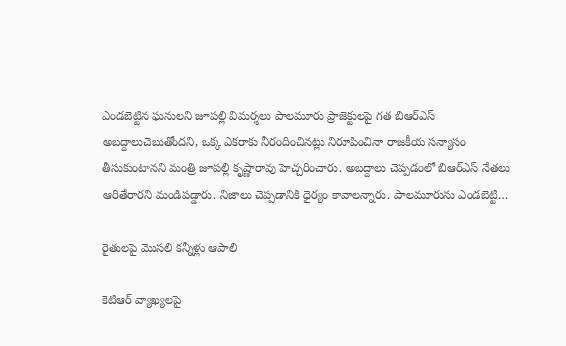ఎండబెట్టిన ఘనులని జూపల్లి విమర్శలు ‌పాలమూరు ప్రాజెక్టులపై గత బిఆర్‌ఎస్‌ అబద్దాలుచెబుతోందని, ఒక్క ఎకరాకు నీరందించినట్లు నిరూపించినా రాజకీయ సన్యాసం తీసుకుంటానని మంత్రి జూపల్లి కృష్ణారావు హెచ్చరించారు. అబద్దాలు చెప్పడంలో బిఆర్‌ఎస్‌ ‌నేతలు ఆరితేరారని మండిపడ్డారు. నిజాలు చెప్పడానికి ధైర్యం కావాలన్నారు. పాలమూరును ఎండబెట్టి…

రైతులపై మొసలి కన్నీళ్లు ఆపాలి

కెటిఆర్‌ ‌వ్యాఖ్యలపై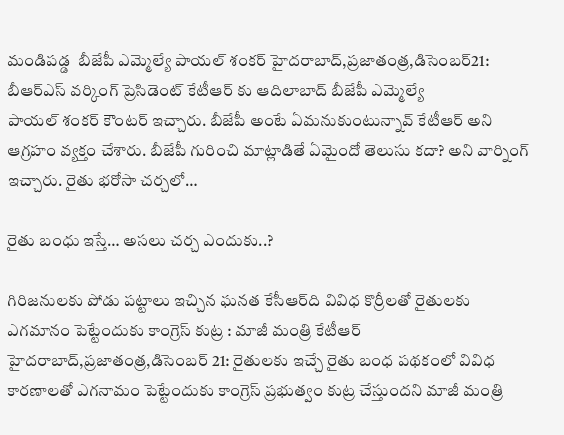మండిపడ్డ  బీజేపీ ఎమ్మెల్యే పాయల్‌ ‌శంకర్‌ హైదరాబాద్‌,ప్రజాతంత్ర,డిసెంబర్‌21: బీఆర్‌ఎస్‌ ‌వర్కింగ్‌ ‌ప్రెసిడెంట్‌ ‌కేటీఆర్‌ ‌కు ఆదిలాబాద్‌ ‌బీజేపీ ఎమ్మెల్యే పాయల్‌ ‌శంకర్‌ ‌కౌంటర్‌ ఇచ్చారు. బీజేపీ అంటే ఏమనుకుంటున్నావ్‌ ‌కేటీఆర్‌ అని ఆగ్రహం వ్యక్తం చేశారు. బీజేపీ గురించి మాట్లాడితే ఏమైందో తెలుసు కదా? అని వార్నింగ్‌ ఇచ్చారు. రైతు భరోసా చర్చలో…

రైతు బంధు ఇస్తే… అసలు చర్చ ఎందుకు..?

గిరిజనులకు పోడు పట్టాలు ఇచ్చిన ఘనత కేసీఆర్‌ది వివిధ కొర్రీలతో రైతులకు ఎగమానం పెట్టేందుకు కాంగ్రెస్‌ కుట్ర : మాజీ మంత్రి కేటీఆర్‌ హైదరాబాద్‌,ప్రజాతంత్ర,డిసెంబర్‌ 21: రైతులకు ఇచ్చే రైతు బంధ పథకంలో వివిధ కారణాలతో ఎగనామం పెట్టేందుకు కాంగ్రెస్‌ ప్రభుత్వం కుట్ర చేస్తుందని మాజీ మంత్రి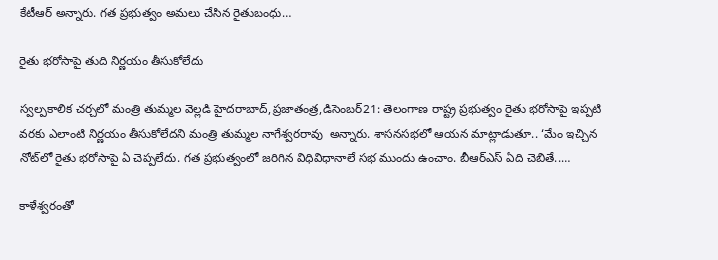కేటీఆర్‌ అన్నారు. గత ప్రభుత్వం అమలు చేసిన రైతుబంధు…

రైతు భరోసాపై తుది నిర్ణయం తీసుకోలేదు

స్వల్పకాలిక చర్చలో మంత్రి తుమ్మల వెల్లడి హైదరాబాద్‌,ప్రజాతంత్ర,డిసెంబర్‌21: తెలంగాణ రాష్ట్ర ప్రభుత్వం రైతు భరోసాపై ఇప్పటి వరకు ఎలాంటి నిర్ణయం తీసుకోలేదని మంత్రి తుమ్మల నాగేశ్వరరావు  అన్నారు. శాసనసభలో ఆయన మాట్లాడుతూ.. ‘మేం ఇచ్చిన నోట్‌లో రైతు భరోసాపై ఏ చెప్పలేదు. గత ప్రభుత్వంలో జరిగిన విధివిధానాలే సభ ముందు ఉంచాం. బీఆర్‌ఎస్‌ ఏది చెబితే..…

కాళేశ్వరంతో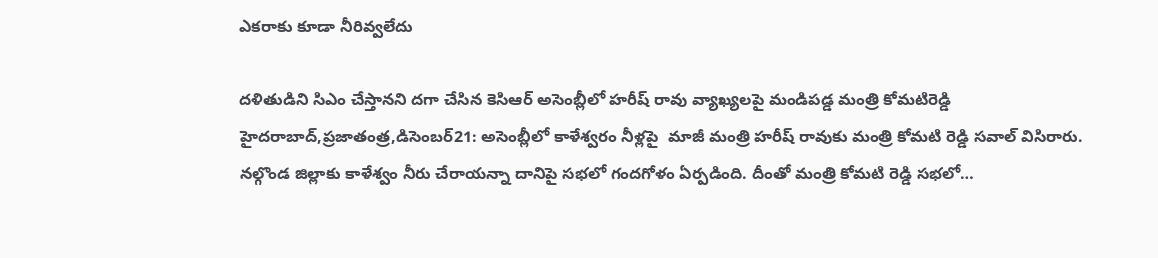ఎకరాకు కూడా నీరివ్వలేదు

దళితుడిని సిఎం చేస్తానని దగా చేసిన కెసిఆర్‌ అసెంబ్లీలో హరీష్‌ ‌రావు వ్యాఖ్యలపై మండిపడ్డ మంత్రి కోమటిరెడ్డి హైదరాబాద్‌,ప్రజాతంత్ర,డిసెంబర్‌21: అసెంబ్లీలో కాళేశ్వరం నీళ్లపై  మాజీ మంత్రి హరీష్‌ ‌రావుకు మంత్రి కోమటి రెడ్డి సవాల్‌ ‌విసిరారు. నల్గొండ జిల్లాకు కాళేశ్వం నీరు చేరాయన్నా దానిపై సభలో గందగోళం ఏర్పడింది. దీంతో మంత్రి కోమటి రెడ్డి సభలో…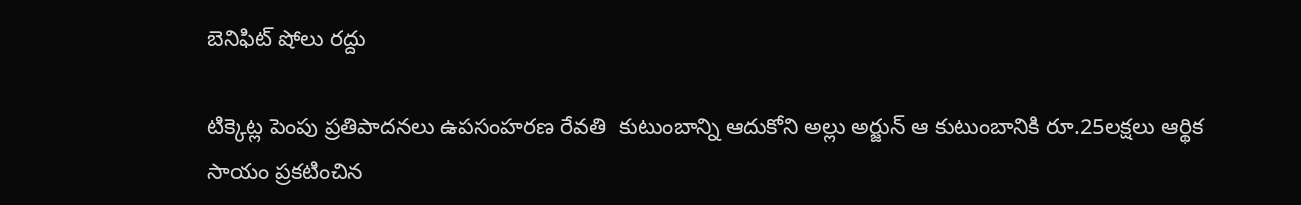బెనిఫిట్‌ ‌షోలు రద్దు

టిక్కెట్ల పెంపు ప్రతిపాదనలు ఉపసంహరణ రేవతి  కుటుంబాన్ని ఆదుకోని అల్లు అర్జున్‌ ఆ ‌కుటుంబానికి రూ.25లక్షలు ఆర్థిక సాయం ప్రకటించిన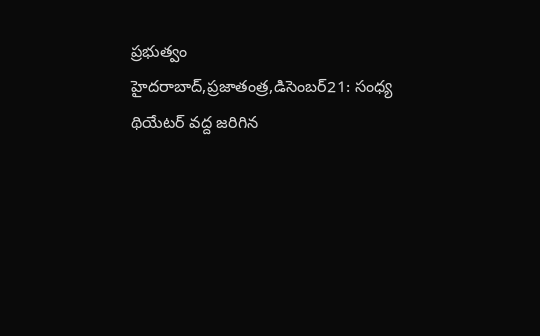ప్రభుత్వం హైదరాబాద్‌,ప్రజాతంత్ర,డిసెంబర్‌21: సంధ్య థియేటర్‌ ‌వద్ద జరిగిన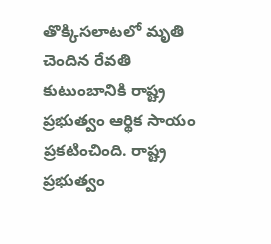తొక్కిసలాటలో మృతి చెందిన రేవతి కుటుంబానికి రాష్ట్ర ప్రభుత్వం ఆర్థిక సాయం ప్రకటించింది. రాష్ట్ర ప్రభుత్వం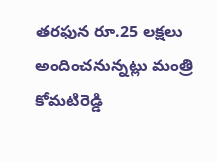తరఫున రూ.25 లక్షలు అందించనున్నట్లు మంత్రి కోమటిరెడ్డి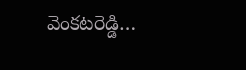వెంకటరెడ్డి…